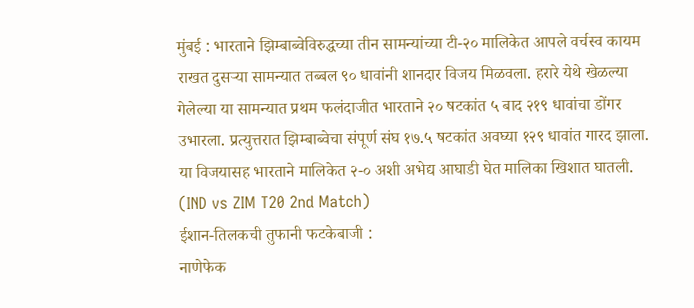मुंबई : भारताने झिम्बाब्वेविरुद्धच्या तीन सामन्यांच्या टी-२० मालिकेत आपले वर्चस्व कायम राखत दुसऱ्या सामन्यात तब्बल ९० धावांनी शानदार विजय मिळवला. हरारे येथे खेळल्या गेलेल्या या सामन्यात प्रथम फलंदाजीत भारताने २० षटकांत ५ बाद २१९ धावांचा डोंगर उभारला. प्रत्युत्तरात झिम्बाब्वेचा संपूर्ण संघ १७.५ षटकांत अवघ्या १२९ धावांत गारद झाला. या विजयासह भारताने मालिकेत २-० अशी अभेद्य आघाडी घेत मालिका खिशात घातली. (IND vs ZIM T20 2nd Match)
ईशान-तिलकची तुफानी फटकेबाजी :
नाणेफेक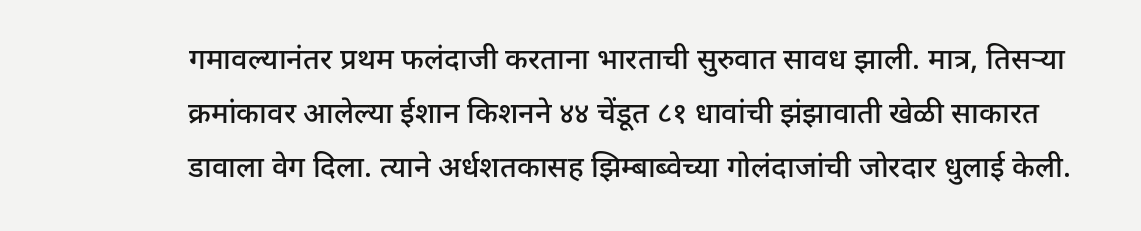गमावल्यानंतर प्रथम फलंदाजी करताना भारताची सुरुवात सावध झाली. मात्र, तिसऱ्या क्रमांकावर आलेल्या ईशान किशनने ४४ चेंडूत ८१ धावांची झंझावाती खेळी साकारत डावाला वेग दिला. त्याने अर्धशतकासह झिम्बाब्वेच्या गोलंदाजांची जोरदार धुलाई केली.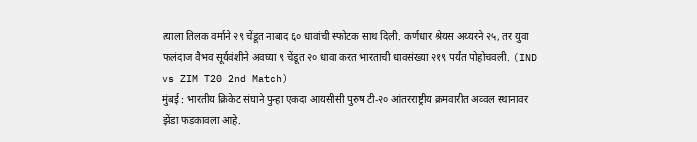त्याला तिलक वर्माने २९ चेंडूत नाबाद ६० धावांची स्फोटक साथ दिली. कर्णधार श्रेयस अय्यरने २५, तर युवा फलंदाज वैभव सूर्यवंशीने अवघ्या ९ चेंडूत २० धावा करत भारताची धावसंख्या २१९ पर्यंत पोहोचवली. (IND vs ZIM T20 2nd Match)
मुंबई : भारतीय क्रिकेट संघाने पुन्हा एकदा आयसीसी पुरुष टी-२० आंतरराष्ट्रीय क्रमवारीत अव्वल स्थानावर झेंडा फडकावला आहे.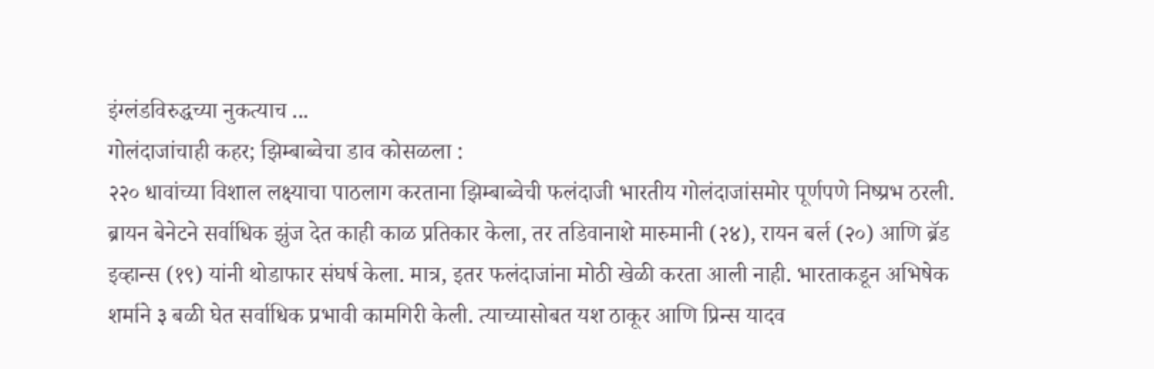इंग्लंडविरुद्धच्या नुकत्याच ...
गोलंदाजांचाही कहर; झिम्बाब्वेचा डाव कोसळला :
२२० धावांच्या विशाल लक्ष्याचा पाठलाग करताना झिम्बाब्वेची फलंदाजी भारतीय गोलंदाजांसमोर पूर्णपणे निष्प्रभ ठरली. ब्रायन बेनेटने सर्वाधिक झुंज देत काही काळ प्रतिकार केला, तर तडिवानाशे मारुमानी (२४), रायन बर्ल (२०) आणि ब्रॅड इव्हान्स (१९) यांनी थोडाफार संघर्ष केला. मात्र, इतर फलंदाजांना मोठी खेळी करता आली नाही. भारताकडून अभिषेक शर्माने ३ बळी घेत सर्वाधिक प्रभावी कामगिरी केली. त्याच्यासोबत यश ठाकूर आणि प्रिन्स यादव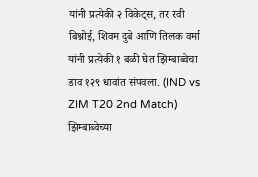यांनी प्रत्येकी २ विकेट्स, तर रवी बिश्नोई, शिवम दुबे आणि तिलक वर्मा यांनी प्रत्येकी १ बळी घेत झिम्बाब्वेचा डाव १२९ धावांत संपवला. (IND vs ZIM T20 2nd Match)
झिम्बाब्वेच्या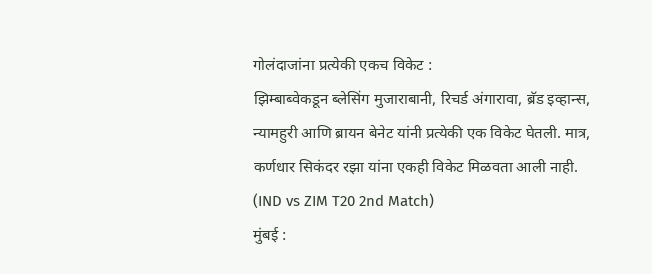गोलंदाजांना प्रत्येकी एकच विकेट :
झिम्बाब्वेकडून ब्लेसिंग मुजाराबानी, रिचर्ड अंगारावा, ब्रॅड इव्हान्स, न्यामहुरी आणि ब्रायन बेनेट यांनी प्रत्येकी एक विकेट घेतली. मात्र, कर्णधार सिकंदर रझा यांना एकही विकेट मिळवता आली नाही. (IND vs ZIM T20 2nd Match)
मुंबई :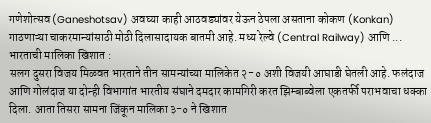गणेशोत्सव (Ganeshotsav) अवघ्या काही आठवड्यांवर येऊन ठेपला असताना कोकण (Konkan) गाठणाऱ्या चाकरमान्यांसाठी मोठी दिलासादायक बातमी आहे. मध्य रेल्वे (Central Railway) आणि ...
भारताची मालिका खिशात :
सलग दुसरा विजय मिळवत भारताने तीन सामन्यांच्या मालिकेत २-० अशी विजयी आघाडी घेतली आहे. फलंदाज आणि गोलंदाज या दोन्ही विभागांत भारतीय संघाने दमदार कामगिरी करत झिम्बाब्वेला एकतर्फी पराभवाचा धक्का दिला. आता तिसरा सामना जिंकून मालिका ३-० ने खिशात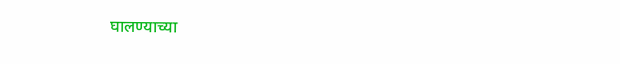घालण्याच्या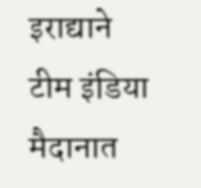इराद्याने टीम इंडिया मैदानात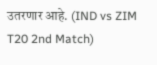उतरणार आहे. (IND vs ZIM T20 2nd Match)